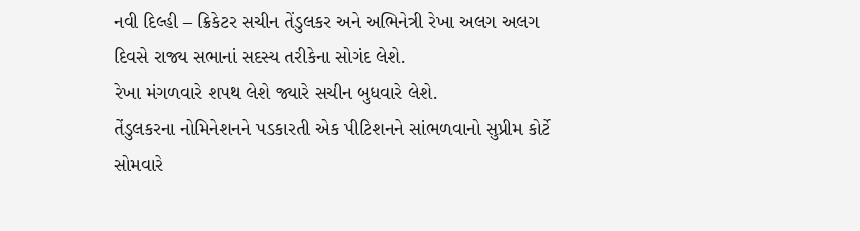નવી દિલ્હી – ક્રિકેટર સચીન તેંડુલકર અને અભિનેત્રી રેખા અલગ અલગ દિવસે રાજ્ય સભાનાં સદસ્ય તરીકેના સોગંદ લેશે.
રેખા મંગળવારે શપથ લેશે જ્યારે સચીન બુધવારે લેશે.
તેંડુલકરના નોમિનેશનને પડકારતી એક પીટિશનને સાંભળવાનો સુપ્રીમ કોર્ટે સોમવારે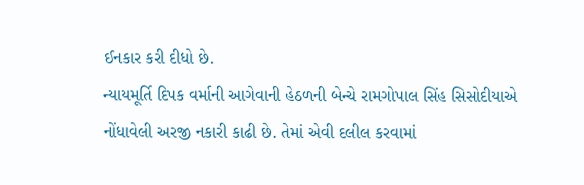ઈનકાર કરી દીધો છે.
ન્યાયમૂર્તિ દિપક વર્માની આગેવાની હેઠળની બેન્ચે રામગોપાલ સિંહ સિસોદીયાએ નોંધાવેલી અરજી નકારી કાઢી છે. તેમાં એવી દલીલ કરવામાં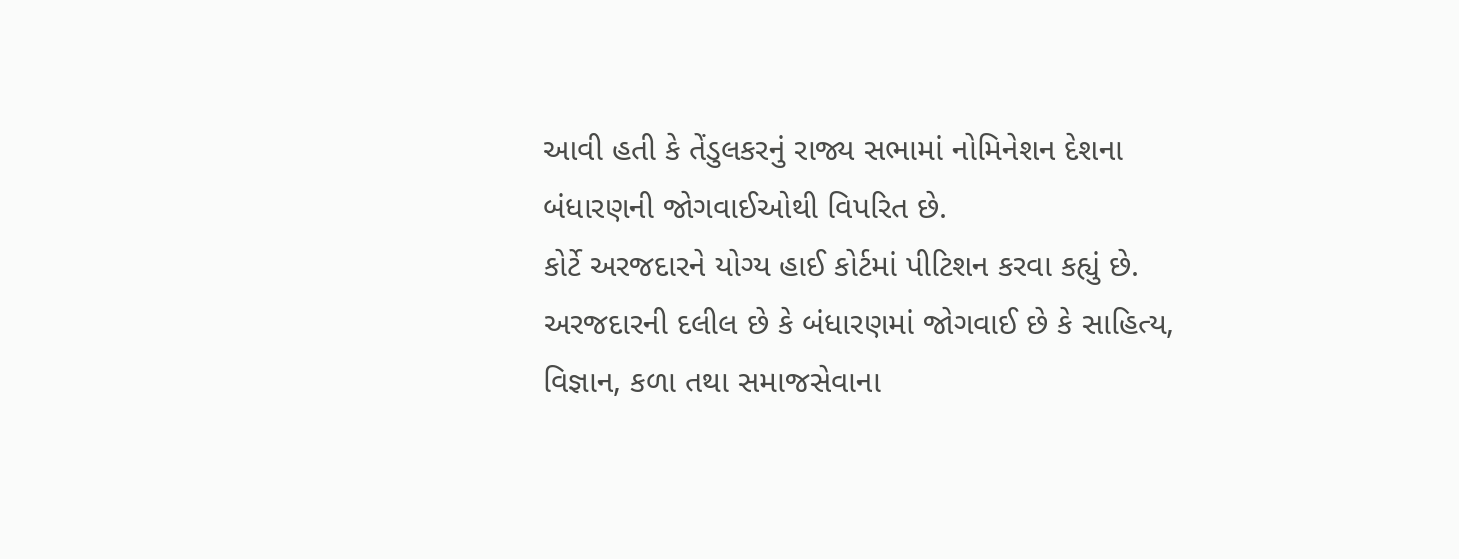આવી હતી કે તેંડુલકરનું રાજ્ય સભામાં નોમિનેશન દેશના બંધારણની જોગવાઈઓથી વિપરિત છે.
કોર્ટે અરજદારને યોગ્ય હાઈ કોર્ટમાં પીટિશન કરવા કહ્યું છે.
અરજદારની દલીલ છે કે બંધારણમાં જોગવાઈ છે કે સાહિત્ય, વિજ્ઞાન, કળા તથા સમાજસેવાના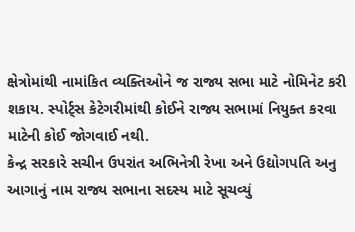ક્ષેત્રોમાંથી નામાંકિત વ્યક્તિઓને જ રાજ્ય સભા માટે નોમિનેટ કરી શકાય. સ્પોર્ટ્સ કેટેગરીમાંથી કોઈને રાજ્ય સભામાં નિયુક્ત કરવા માટેની કોઈ જોગવાઈ નથી.
કેન્દ્ર સરકારે સચીન ઉપરાંત અભિનેત્રી રેખા અને ઉદ્યોગપતિ અનુ આગાનું નામ રાજ્ય સભાના સદસ્ય માટે સૂચવ્યું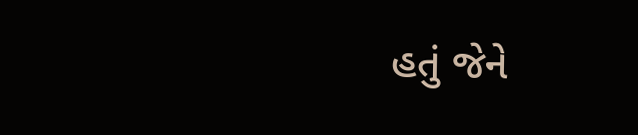હતું જેને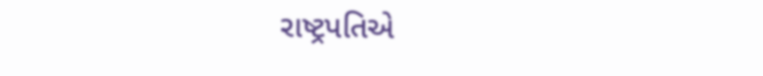રાષ્ટ્રપતિએ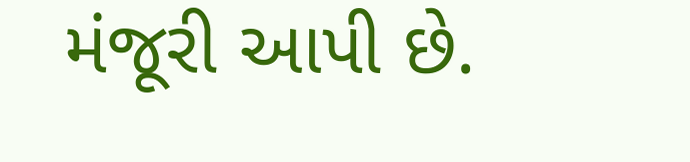મંજૂરી આપી છે.